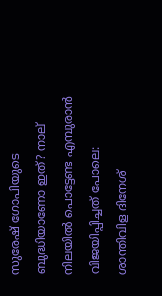സുരേഷ് ഗോപിയുടെ ബുദ്ധിയാണോ ഇത്? നാല് നിലയിൽ പൊട്ടേണ്ട‌ എമ്പുരാൻ വിജയിപ്പിച്ചത് പോലെ: ശാന്തിവിള ദിനേശ്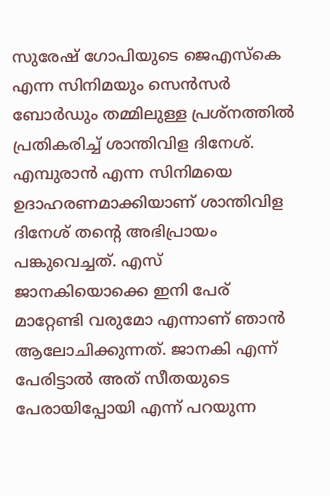സുരേഷ് ഗോപിയുടെ ജെഎസ്കെ എന്ന സിനിമയും സെൻസർ ബോർഡും തമ്മിലുള്ള പ്രശ്നത്തിൽ പ്രതികരിച്ച് ശാന്തിവിള ദിനേശ്. എമ്പുരാൻ എന്ന സിനിമയെ ഉദാഹരണമാക്കിയാണ് ശാന്തിവിള ദിനേശ് തന്റെ അഭിപ്രായം പങ്കുവെച്ചത്. എസ് ജാനകിയൊക്കെ ഇനി പേര് മാറ്റേണ്ടി വരുമോ എന്നാണ് ഞാൻ ആലോചിക്കുന്നത്. ജാനകി എന്ന് പേരിട്ടാൽ അത് സീതയുടെ പേരായിപ്പോയി എന്ന് പറയുന്ന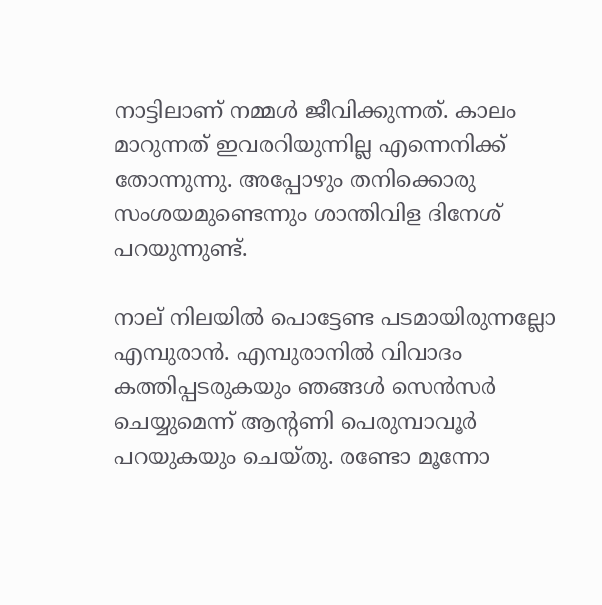നാട്ടിലാണ് നമ്മൾ ജീവിക്കുന്നത്. കാലം മാറുന്നത് ഇവരറിയുന്നില്ല എന്നെനിക്ക് തോന്നുന്നു. അപ്പോഴും തനിക്കൊരു സംശയമുണ്ടെന്നും ശാന്തിവിള ദിനേശ് പറയുന്നുണ്ട്.

നാല് നിലയിൽ പൊട്ടേണ്ട പടമായിരുന്നല്ലോ എമ്പുരാൻ. എമ്പുരാനിൽ വിവാദം കത്തിപ്പടരുകയും ഞങ്ങൾ സെൻസർ ചെയ്യുമെന്ന് ആന്റണി പെരുമ്പാവൂർ പറയുകയും ചെയ്തു. രണ്ടോ മൂന്നോ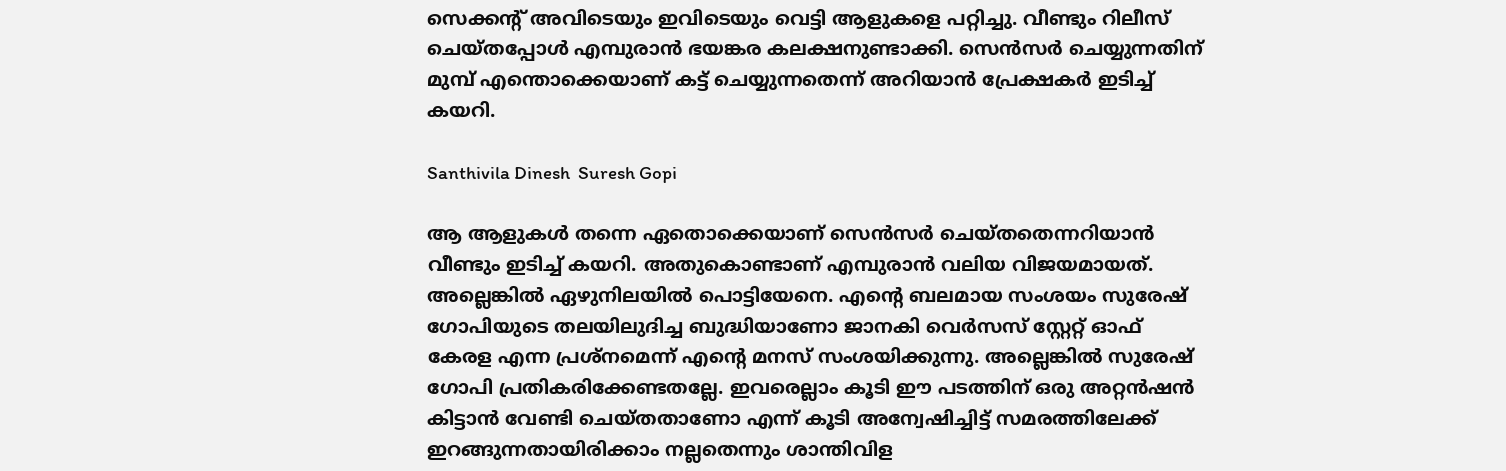സെക്കന്റ് അവിടെയും ഇവിടെയും വെട്ടി ആളുകളെ പറ്റിച്ചു. വീണ്ടും റിലീസ് ചെയ്തപ്പോൾ എമ്പുരാൻ ഭയങ്കര കലക്ഷനുണ്ടാക്കി. സെൻസർ ചെയ്യുന്നതിന് മുമ്പ് എന്തൊക്കെയാണ് കട്ട് ചെയ്യുന്നതെന്ന് അറിയാൻ പ്രേക്ഷകർ ഇടിച്ച് കയറി.

Santhivila Dinesh  Suresh Gopi

ആ ആളുകൾ തന്നെ ഏതൊക്കെയാണ് സെൻസർ ചെയ്തതെന്നറിയാൻ വീണ്ടും ഇടിച്ച് കയറി. അതുകൊണ്ടാണ് എമ്പുരാൻ വലിയ വിജയമായത്. അല്ലെങ്കിൽ ഏഴുനിലയിൽ പൊട്ടിയേനെ. എന്റെ ബലമായ സംശയം സുരേഷ് ഗോപിയുടെ തലയിലുദിച്ച ബുദ്ധിയാണോ ജാനകി വെർസസ് സ്റ്റേറ്റ് ഓഫ് കേരള എന്ന പ്രശ്നമെന്ന് എന്റെ മനസ് സംശയിക്കുന്നു. അല്ലെങ്കിൽ സുരേഷ് ഗോപി പ്രതികരിക്കേണ്ടതല്ലേ. ഇവരെല്ലാം കൂടി ഈ പടത്തിന് ഒരു അറ്റൻഷൻ കിട്ടാൻ വേണ്ടി ചെയ്തതാണോ എന്ന് കൂടി അന്വേഷിച്ചിട്ട് സമരത്തിലേക്ക് ഇറങ്ങുന്നതായിരിക്കാം നല്ലതെന്നും ശാന്തിവിള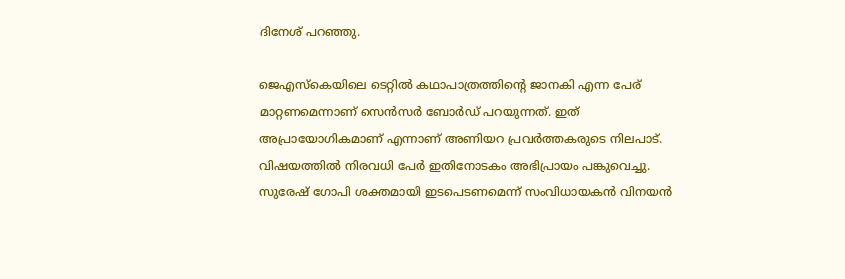ദിനേശ് പറഞ്ഞു.

ജെഎസ്കെയിലെ ടെറ്റിൽ കഥാപാത്രത്തിന്റെ ജാനകി എന്ന പേര് മാറ്റണമെന്നാണ് സെൻസർ ബോർഡ് പറയുന്നത്. ഇത് അപ്രായോഗികമാണ് എന്നാണ് അണിയറ പ്രവർത്തകരുടെ നിലപാട്. വിഷയത്തിൽ നിരവധി പേർ ഇതിനോടകം അഭിപ്രായം പങ്കുവെച്ചു. സുരേഷ് ഗോപി ശക്തമായി ഇടപെടണമെന്ന് സംവിധായകൻ വിനയൻ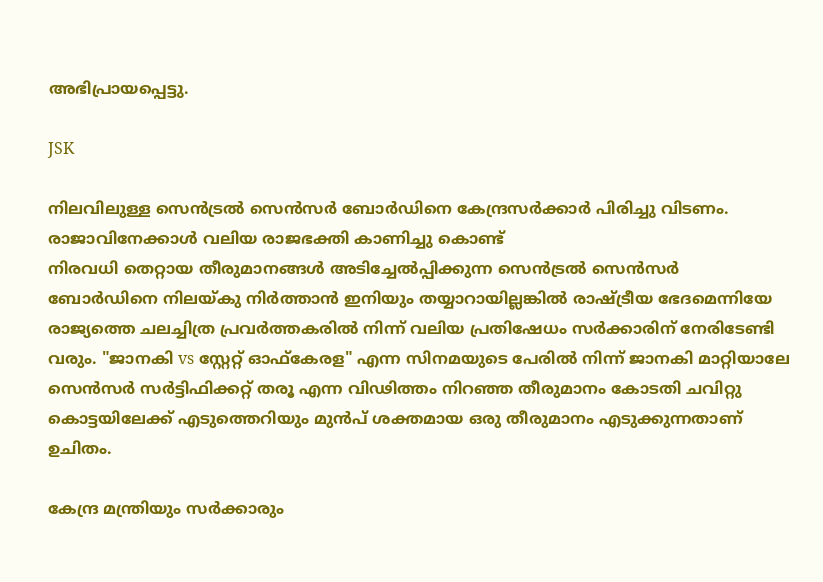അഭിപ്രായപ്പെട്ടു.

JSK

നിലവിലുള്ള സെൻട്രൽ സെൻസർ ബോർഡിനെ കേന്ദ്രസർക്കാർ പിരിച്ചു വിടണം. രാജാവിനേക്കാൾ വലിയ രാജഭക്തി കാണിച്ചു കൊണ്ട്
നിരവധി തെറ്റായ തീരുമാനങ്ങൾ അടിച്ചേൽപ്പിക്കുന്ന സെൻട്രൽ സെൻസർ ബോർഡിനെ നിലയ്കു നിർത്താൻ ഇനിയും തയ്യാറായില്ലങ്കിൽ രാഷ്ട്രീയ ഭേദമെന്നിയേ രാജ്യത്തെ ചലച്ചിത്ര പ്രവർത്തകരിൽ നിന്ന് വലിയ പ്രതിഷേധം സർക്കാരിന് നേരിടേണ്ടി വരും. "ജാനകി vs സ്റ്റേറ്റ് ഓഫ്കേരള" എന്ന സിനമയുടെ പേരിൽ നിന്ന് ജാനകി മാറ്റിയാലേ സെൻസർ സർട്ടിഫിക്കറ്റ് തരൂ എന്ന വിഢിത്തം നിറഞ്ഞ തീരുമാനം കോടതി ചവിറ്റു കൊട്ടയിലേക്ക് എടുത്തെറിയും മുൻപ് ശക്തമായ ഒരു തീരുമാനം എടുക്കുന്നതാണ് ഉചിതം.

കേന്ദ്ര മന്ത്രിയും സർക്കാരും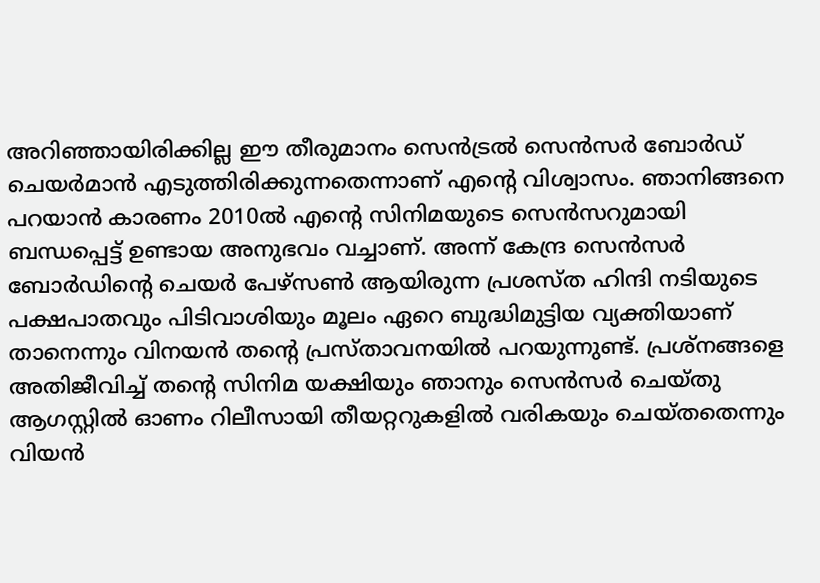അറിഞ്ഞായിരിക്കില്ല ഈ തീരുമാനം സെൻട്രൽ സെൻസർ ബോർഡ് ചെയർമാൻ എടുത്തിരിക്കുന്നതെന്നാണ് എന്റെ വിശ്വാസം. ഞാനിങ്ങനെ പറയാൻ കാരണം 2010ൽ എന്റെ സിനിമയുടെ സെൻസറുമായി ബന്ധപ്പെട്ട് ഉണ്ടായ അനുഭവം വച്ചാണ്. അന്ന് കേന്ദ്ര സെൻസർ ബോർഡിന്റെ ചെയർ പേഴ്സൺ ആയിരുന്ന പ്രശസ്ത ഹിന്ദി നടിയുടെ പക്ഷപാതവും പിടിവാശിയും മൂലം ഏറെ ബുദ്ധിമുട്ടിയ വ്യക്തിയാണ് താനെന്നും വിനയൻ തന്റെ പ്രസ്താവനയിൽ പറയുന്നുണ്ട്. പ്രശ്നങ്ങളെ അതിജീവിച്ച് തന്റെ സിനിമ യക്ഷിയും ഞാനും സെൻസർ ചെയ്തു ആഗസ്റ്റിൽ ഓണം റിലീസായി തീയറ്ററുകളിൽ വരികയും ചെയ്തതെന്നും വിയൻ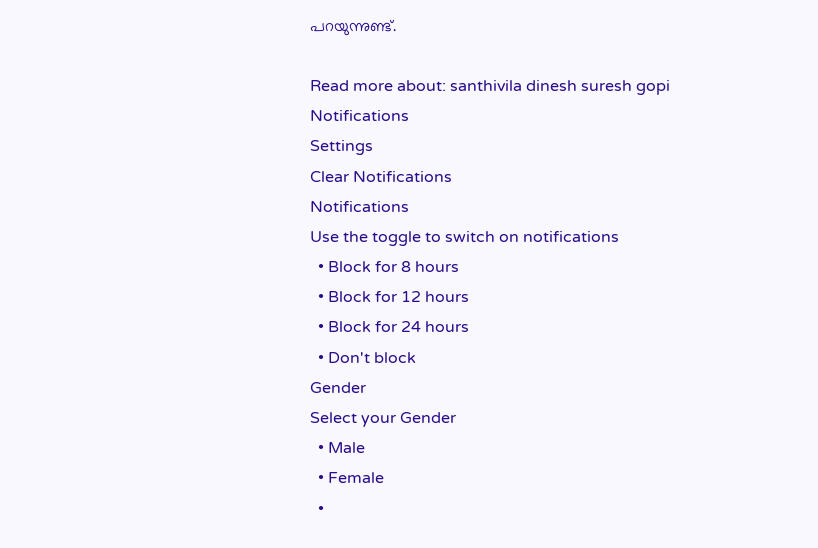പറയുന്നുണ്ട്.

Read more about: santhivila dinesh suresh gopi
Notifications
Settings
Clear Notifications
Notifications
Use the toggle to switch on notifications
  • Block for 8 hours
  • Block for 12 hours
  • Block for 24 hours
  • Don't block
Gender
Select your Gender
  • Male
  • Female
  •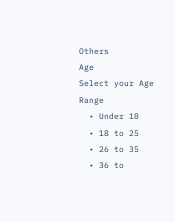Others
Age
Select your Age Range
  • Under 18
  • 18 to 25
  • 26 to 35
  • 36 to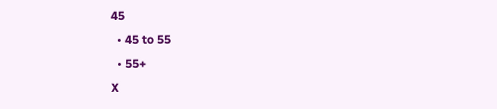45
  • 45 to 55
  • 55+
X